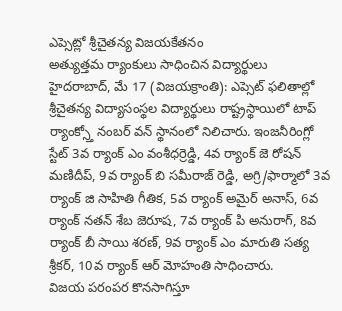ఎప్సెట్లో శ్రీచైతన్య విజయకేతనం
అత్యుత్తమ ర్యాంకులు సాధించిన విద్యార్థులు
హైదరాబాద్, మే 17 (విజయక్రాంతి): ఎప్సెట్ ఫలితాల్లో శ్రీచైతన్య విద్యాసంస్థల విద్యార్థులు రాష్ట్రస్థాయిలో టాప్ ర్యాంక్స్తో నంబర్ వన్ స్థానంలో నిలిచారు. ఇంజనీరింగ్లో స్టేట్ 3వ ర్యాంక్ ఎం వంశీధర్రెడ్డి, 4వ ర్యాంక్ జె రోషన్ మణిదీప్, 9వ ర్యాంక్ బి సమీరాజ్ రెడ్డి, అగ్రి/ఫార్మాలో 3వ ర్యాంక్ జి సాహితి గీతిక, 5వ ర్యాంక్ అమైర్ అనాస్, 6వ ర్యాంక్ నతన్ శేబ జెరూష, 7వ ర్యాంక్ పి అనురాగ్, 8వ ర్యాంక్ బీ సాయి శరణ్, 9వ ర్యాంక్ ఎం మారుతి సత్య శ్రీకర్, 10వ ర్యాంక్ ఆర్ మోహంతి సాధించారు.
విజయ పరంపర కొనసాగిస్తూ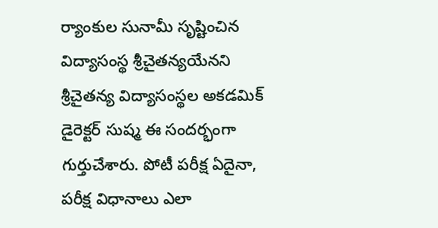ర్యాంకుల సునామీ సృష్టించిన విద్యాసంస్థ శ్రీచైతన్యయేనని శ్రీచైతన్య విద్యాసంస్థల అకడమిక్ డైరెక్టర్ సుష్మ ఈ సందర్భంగా గుర్తుచేశారు. పోటీ పరీక్ష ఏదైనా, పరీక్ష విధానాలు ఎలా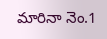మారినా నెం.1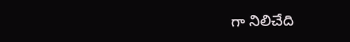గా నిలిచేది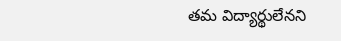తమ విద్యార్థులేనని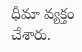ధీమా వ్యక్తం చేశారు.